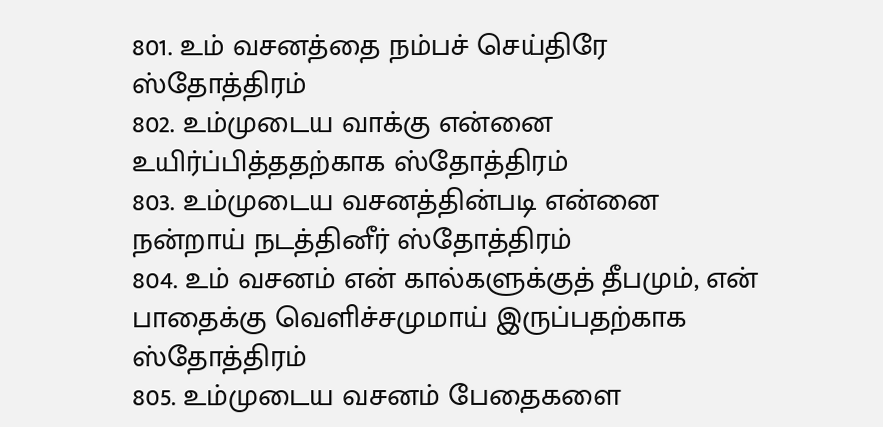801. உம் வசனத்தை நம்பச் செய்திரே ஸ்தோத்திரம்
802. உம்முடைய வாக்கு என்னை உயிர்ப்பித்ததற்காக ஸ்தோத்திரம்
803. உம்முடைய வசனத்தின்படி என்னை நன்றாய் நடத்தினீர் ஸ்தோத்திரம்
804. உம் வசனம் என் கால்களுக்குத் தீபமும், என் பாதைக்கு வெளிச்சமுமாய் இருப்பதற்காக ஸ்தோத்திரம்
805. உம்முடைய வசனம் பேதைகளை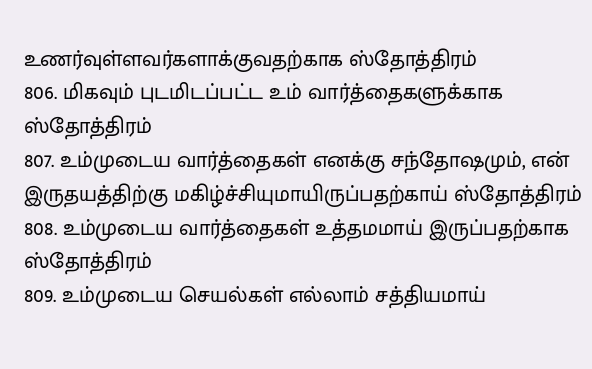உணர்வுள்ளவர்களாக்குவதற்காக ஸ்தோத்திரம்
806. மிகவும் புடமிடப்பட்ட உம் வார்த்தைகளுக்காக ஸ்தோத்திரம்
807. உம்முடைய வார்த்தைகள் எனக்கு சந்தோஷமும், என் இருதயத்திற்கு மகிழ்ச்சியுமாயிருப்பதற்காய் ஸ்தோத்திரம்
808. உம்முடைய வார்த்தைகள் உத்தமமாய் இருப்பதற்காக ஸ்தோத்திரம்
809. உம்முடைய செயல்கள் எல்லாம் சத்தியமாய்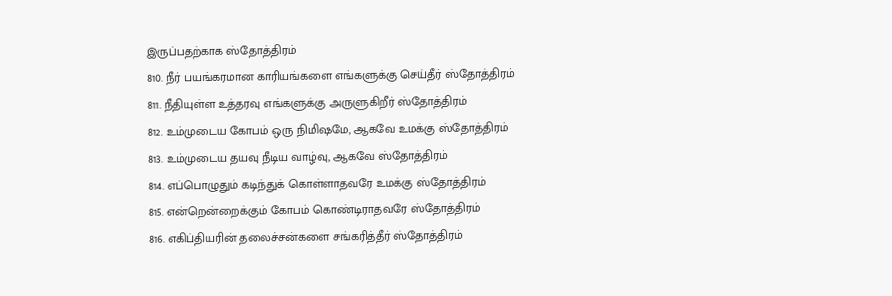இருப்பதற்காக ஸ்தோத்திரம்
810. நீர் பயங்கரமான காரியங்களை எங்களுக்கு செய்தீர் ஸ்தோத்திரம்
811. நீதியுள்ள உத்தரவு எங்களுக்கு அருளுகிறீர் ஸ்தோத்திரம்
812. உம்முடைய கோபம் ஒரு நிமிஷமே, ஆகவே உமக்கு ஸ்தோத்திரம்
813. உம்முடைய தயவு நீடிய வாழ்வு, ஆகவே ஸ்தோத்திரம்
814. எப்பொழுதும் கடிந்துக் கொள்ளாதவரே உமக்கு ஸ்தோத்திரம்
815. என்றென்றைக்கும் கோபம் கொண்டிராதவரே ஸ்தோத்திரம்
816. எகிப்தியரின் தலைச்சன்களை சங்கரித்தீர் ஸ்தோத்திரம்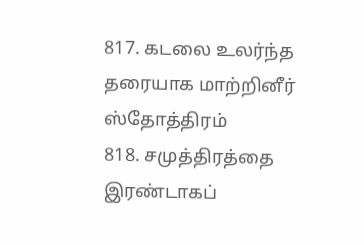817. கடலை உலர்ந்த தரையாக மாற்றினீர் ஸ்தோத்திரம்
818. சமுத்திரத்தை இரண்டாகப்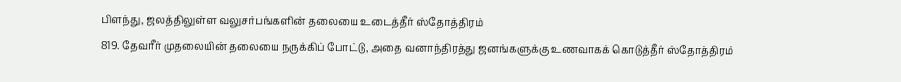பிளந்து, ஜலத்திலுள்ள வலுசர்பங்களின் தலையை உடைத்தீர் ஸ்தோத்திரம்
819. தேவரீர் முதலையின் தலையை நருக்கிப் போட்டு, அதை வனாந்திரத்து ஜனங்களுக்கு உணவாகக் கொடுத்தீர் ஸ்தோத்திரம்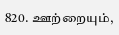820. ஊற்றையும்,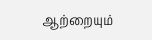ஆற்றையும்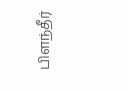பிளந்தீர்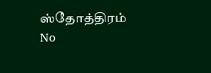ஸ்தோத்திரம்
No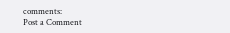comments:
Post a Comment